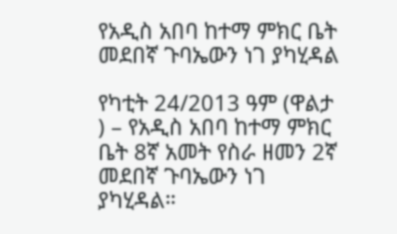የአዲስ አበባ ከተማ ምክር ቤት መደበኛ ጉባኤውን ነገ ያካሂዳል

የካቲት 24/2013 ዓም (ዋልታ ) – የአዲስ አበባ ከተማ ምክር ቤት 8ኛ አመት የስራ ዘመን 2ኛ መደበኛ ጉባኤውን ነገ ያካሂዳል።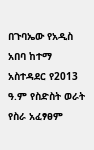በጉባኤው የአዲስ አበባ ከተማ አስተዳደር የ2013 ዓ.ም የስድስት ወራት የስራ አፈፃፀም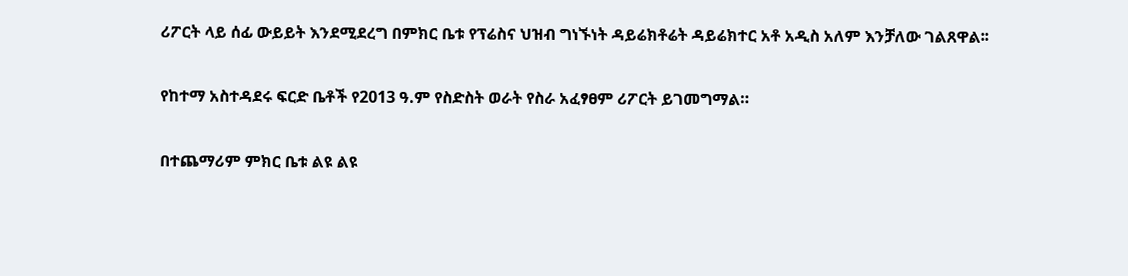ሪፖርት ላይ ሰፊ ውይይት እንደሚደረግ በምክር ቤቱ የፕሬስና ህዝብ ግነኙነት ዳይሬክቶሬት ዳይሬክተር አቶ አዲስ አለም እንቻለው ገልጸዋል፡፡

የከተማ አስተዳደሩ ፍርድ ቤቶች የ2013 ዓ.ም የስድስት ወራት የስራ አፈፃፀም ሪፖርት ይገመግማል።

በተጨማሪም ምክር ቤቱ ልዩ ልዩ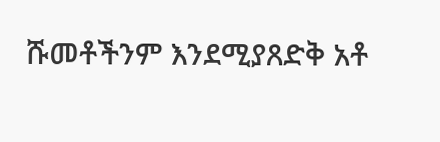ሹመቶችንም እንደሚያጸድቅ አቶ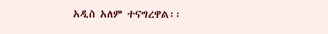አዲስ አለም ተናግረዋል፡፡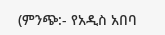(ምንጭ:- የአዲስ አበባ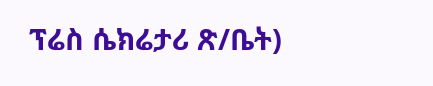ፕሬስ ሴክሬታሪ ጽ/ቤት)